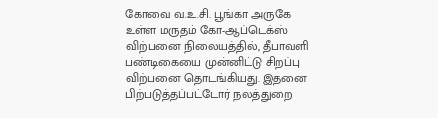கோவை வ.உ.சி. பூங்கா அருகே உள்ள மருதம் கோ-ஆப்டெக்ஸ் விற்பனை நிலையத்தில், தீபாவளி பண்டிகையை முன்னிட்டு சிறப்பு விற்பனை தொடங்கியது. இதனை பிற்படுத்தப்பட்டோர் நலத்துறை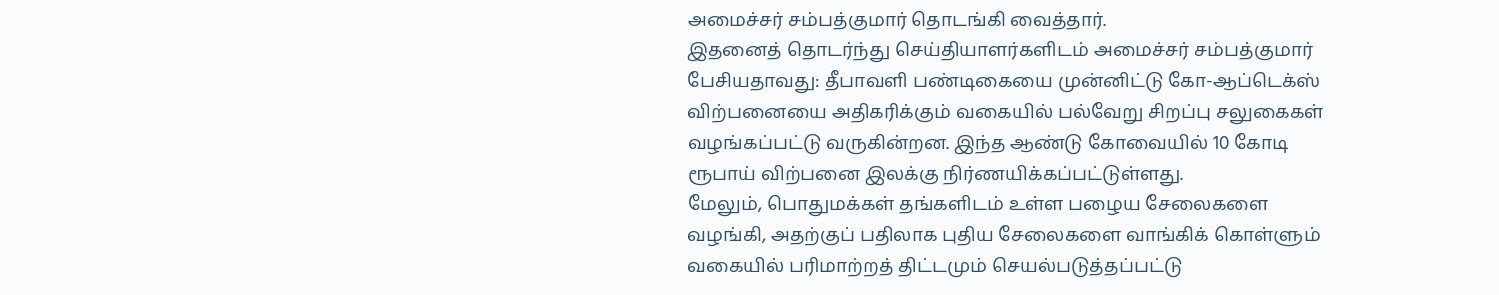அமைச்சர் சம்பத்குமார் தொடங்கி வைத்தார்.
இதனைத் தொடர்ந்து செய்தியாளர்களிடம் அமைச்சர் சம்பத்குமார் பேசியதாவது: தீபாவளி பண்டிகையை முன்னிட்டு கோ-ஆப்டெக்ஸ் விற்பனையை அதிகரிக்கும் வகையில் பல்வேறு சிறப்பு சலுகைகள் வழங்கப்பட்டு வருகின்றன. இந்த ஆண்டு கோவையில் 10 கோடி ரூபாய் விற்பனை இலக்கு நிர்ணயிக்கப்பட்டுள்ளது.
மேலும், பொதுமக்கள் தங்களிடம் உள்ள பழைய சேலைகளை வழங்கி, அதற்குப் பதிலாக புதிய சேலைகளை வாங்கிக் கொள்ளும் வகையில் பரிமாற்றத் திட்டமும் செயல்படுத்தப்பட்டு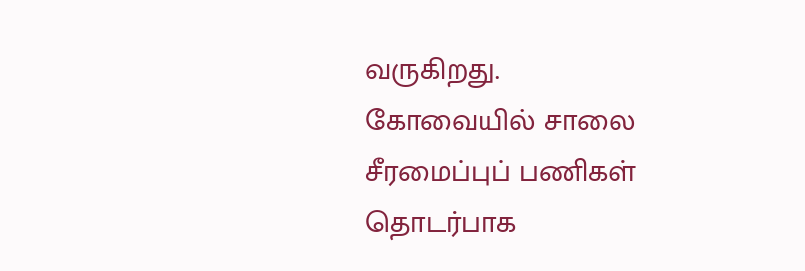வருகிறது.
கோவையில் சாலை சீரமைப்புப் பணிகள் தொடர்பாக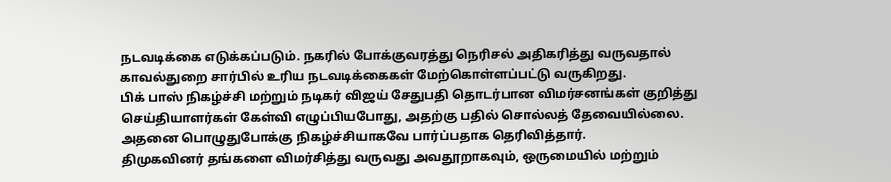நடவடிக்கை எடுக்கப்படும். நகரில் போக்குவரத்து நெரிசல் அதிகரித்து வருவதால் காவல்துறை சார்பில் உரிய நடவடிக்கைகள் மேற்கொள்ளப்பட்டு வருகிறது.
பிக் பாஸ் நிகழ்ச்சி மற்றும் நடிகர் விஜய் சேதுபதி தொடர்பான விமர்சனங்கள் குறித்து செய்தியாளர்கள் கேள்வி எழுப்பியபோது, அதற்கு பதில் சொல்லத் தேவையில்லை. அதனை பொழுதுபோக்கு நிகழ்ச்சியாகவே பார்ப்பதாக தெரிவித்தார்.
திமுகவினர் தங்களை விமர்சித்து வருவது அவதூறாகவும், ஒருமையில் மற்றும்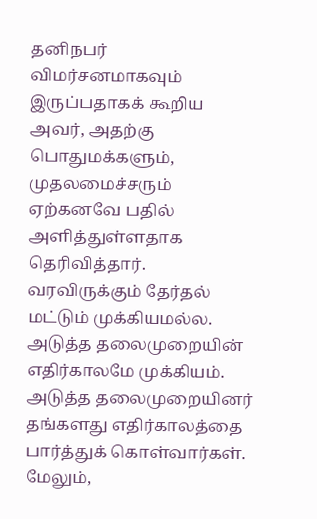தனிநபர் விமர்சனமாகவும் இருப்பதாகக் கூறிய அவர், அதற்கு பொதுமக்களும், முதலமைச்சரும் ஏற்கனவே பதில் அளித்துள்ளதாக தெரிவித்தார்.
வரவிருக்கும் தேர்தல் மட்டும் முக்கியமல்ல. அடுத்த தலைமுறையின் எதிர்காலமே முக்கியம். அடுத்த தலைமுறையினர் தங்களது எதிர்காலத்தை பார்த்துக் கொள்வார்கள். மேலும்,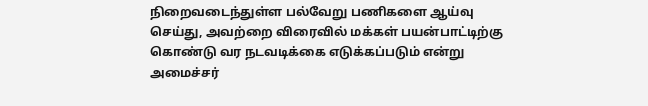நிறைவடைந்துள்ள பல்வேறு பணிகளை ஆய்வு செய்து, அவற்றை விரைவில் மக்கள் பயன்பாட்டிற்கு கொண்டு வர நடவடிக்கை எடுக்கப்படும் என்று அமைச்சர்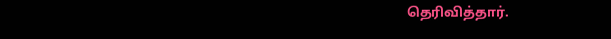தெரிவித்தார்.